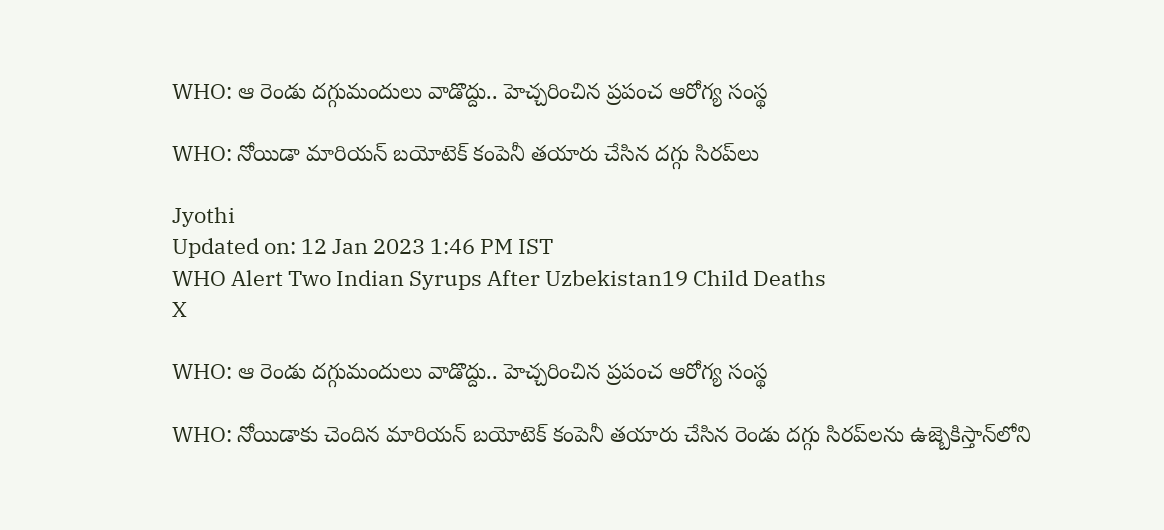WHO: ఆ రెండు దగ్గుమందులు వాడొద్దు.. హెచ్చరించిన ప్రపంచ ఆరోగ్య సంస్థ

WHO: నోయిడా మారియన్ బయోటెక్ కంపెనీ తయారు చేసిన దగ్గు సిరప్‌లు

Jyothi
Updated on: 12 Jan 2023 1:46 PM IST
WHO Alert Two Indian Syrups After Uzbekistan19 Child Deaths
X

WHO: ఆ రెండు దగ్గుమందులు వాడొద్దు.. హెచ్చరించిన ప్రపంచ ఆరోగ్య సంస్థ

WHO: నోయిడాకు చెందిన మారియన్ బయోటెక్ కంపెనీ తయారు చేసిన రెండు దగ్గు సిరప్‌లను ఉజ్బెకిస్తాన్‌లోని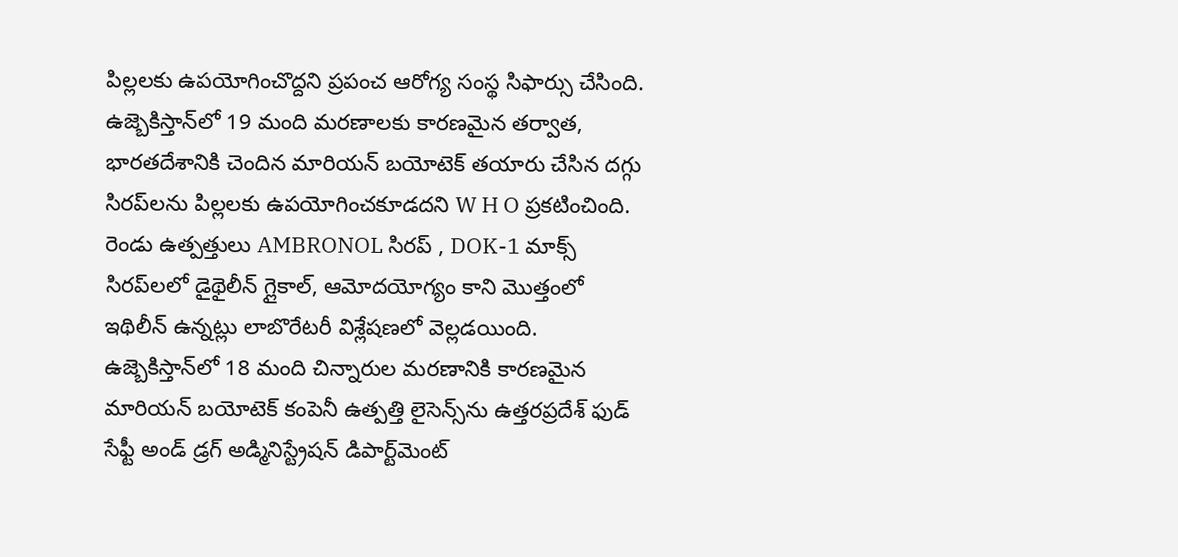పిల్లలకు ఉపయోగించొద్దని ప్రపంచ ఆరోగ్య సంస్థ సిఫార్సు చేసింది. ఉజ్బెకిస్తాన్‌లో 19 మంది మరణాలకు కారణమైన తర్వాత, భారతదేశానికి చెందిన మారియన్ బయోటెక్ తయారు చేసిన దగ్గు సిరప్‌లను పిల్లలకు ఉపయోగించకూడదని W H O ప్రకటించింది. రెండు ఉత్పత్తులు AMBRONOL సిరప్ , DOK-1 మాక్స్ సిరప్‌లలో డైథైలీన్ గ్లైకాల్, ఆమోదయోగ్యం కాని మొత్తంలో ఇథిలీన్ ఉన్నట్లు లాబొరేటరీ విశ్లేషణలో వెల్లడయింది. ఉజ్బెకిస్తాన్‌లో 18 మంది చిన్నారుల మరణానికి కారణమైన మారియన్ బయోటెక్ కంపెనీ ఉత్పత్తి లైసెన్స్‌ను ఉత్తరప్రదేశ్ ఫుడ్ సేఫ్టీ అండ్ డ్రగ్ అడ్మినిస్ట్రేషన్ డిపార్ట్‌మెంట్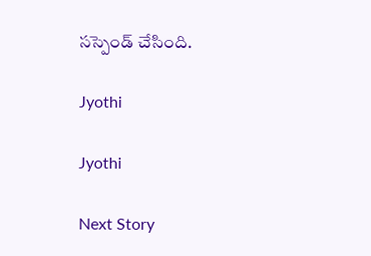సస్పెండ్ చేసింది.

Jyothi

Jyothi

Next Story